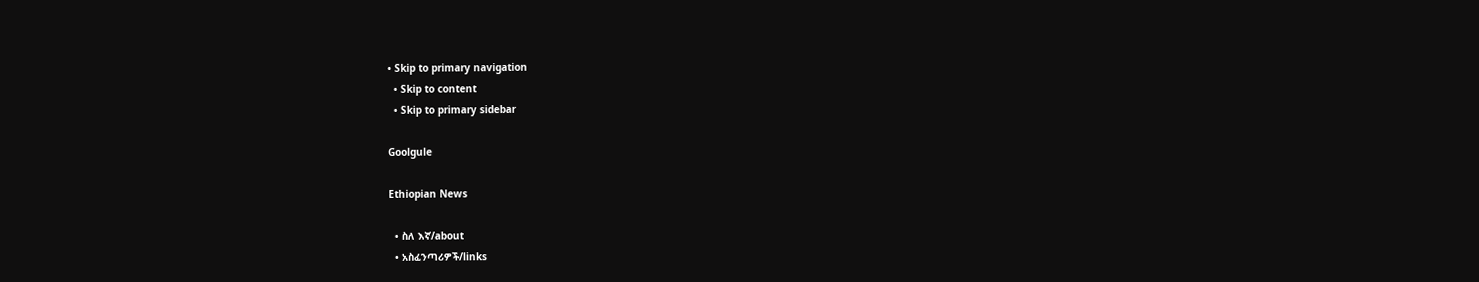• Skip to primary navigation
  • Skip to content
  • Skip to primary sidebar

Goolgule

Ethiopian News

  • ስለ እኛ/about
  • አስፈንጣሪዎች/links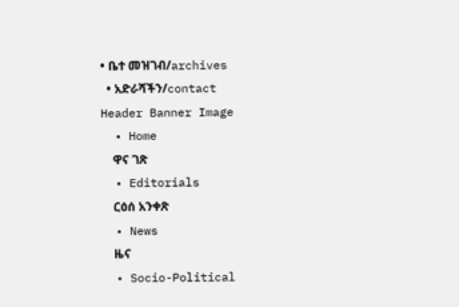• ቤተ መዝገብ/archives
  • አድራሻችን/contact
Header Banner Image
  • Home
    ዋና ገጽ
  • Editorials
    ርዕሰ አንቀጽ
  • News
    ዜና
  • Socio-Political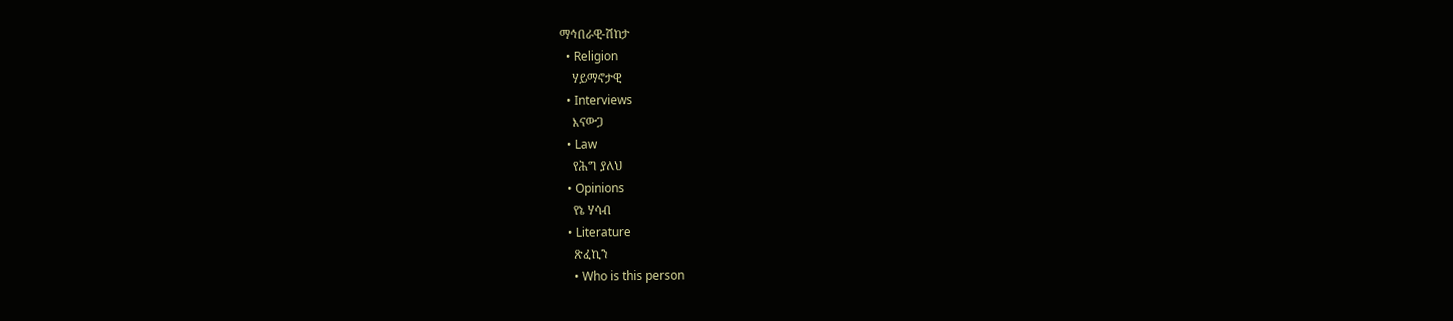ማኅበራዊ-ሽከታ
  • Religion
    ሃይማኖታዊ
  • Interviews
    እናውጋ
  • Law
    የሕግ ያለህ
  • Opinions
    የኔ ሃሳብ
  • Literature
    ጽፈኪን
    • Who is this person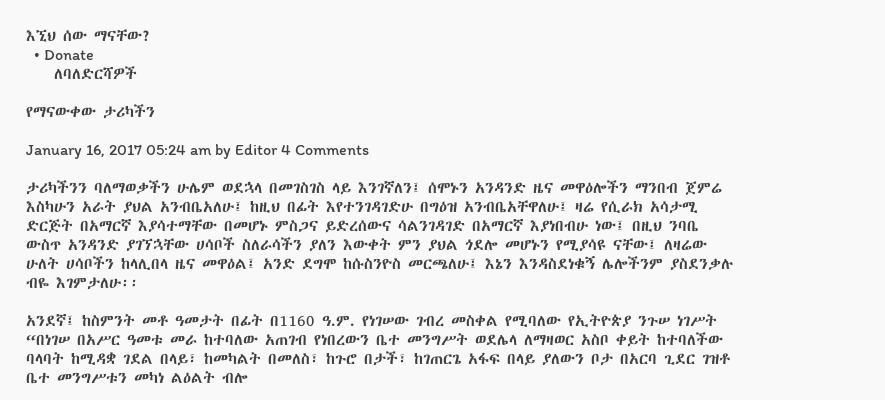እኚህ ሰው ማናቸው?
  • Donate
    ለባለድርሻዎች

የማናውቀው ታሪካችን

January 16, 2017 05:24 am by Editor 4 Comments

ታሪካችንን ባለማወቃችን ሁሌም ወደኋላ በመገስገስ ላይ እንገኛለን፤ ሰሞኑን አንዳንድ ዜና መዋዕሎችን ማንበብ ጀምሬ እስካሁን አራት ያህል አንብቤአለሁ፤ ከዚህ በፊት እየተንገዳገድሁ በግዕዝ አንብቤአቸዋለሁ፤ ዛሬ የሲራክ አሳታሚ ድርጅት በአማርኛ እያሳተማቸው በመሆኑ ምስጋና ይድረሰውና ሳልንገዳገድ በአማርኛ እያነበብሁ ነው፤ በዚህ ንባቤ ውስጥ አንዳንድ ያገኘኋቸው ሀሳቦች ስለራሳችን ያለን እውቀት ምን ያህል ጎደሎ መሆኑን የሚያሳዩ ናቸው፤ ለዛሬው ሁለት ሀሳቦችን ከላሊበላ ዜና መዋዕል፤ አንድ ደግሞ ከሱስንዮስ መርጫለሁ፤ እኔን እንዳስደነቁኝ ሌሎችንም ያስደንቃሉ ብዬ እገምታለሁ፡፡

አንደኛ፤ ከስምንት መቶ ዓመታት በፊት በ1160 ዓ.ም. የነገሠው ገብረ መስቀል የሚባለው የኢትዮጵያ ንጉሠ ነገሥት “በነገሠ በአሥር ዓመቱ መራ ከተባለው አጠገብ የነበረውን ቤተ መንግሥት ወደሌላ ለማዛወር አስቦ ቀይት ከተባለችው ባላባት ከሚዳቋ ገደል በላይ፣ ከመካልት በመለስ፣ ከጉሮ በታች፣ ከገጠርጌ አፋፍ በላይ ያለውን ቦታ በአርባ ጊደር ገዝቶ ቤተ መንግሥቱን መካነ ልዕልት ብሎ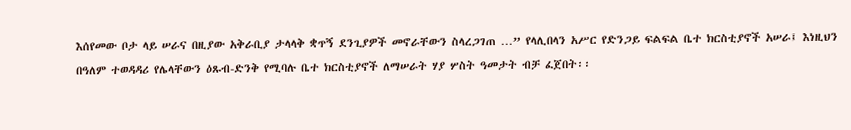እሰየመው ቦታ ላይ ሠራና በዚያው አቅራቢያ ታላላቅ ቋጥኝ ደንጊያዎች መኖራቸውን ስላረጋገጠ …” የላሊበላን አሥር የድንጋይ ፍልፍል ቤተ ክርስቲያኖች አሠራ፤ እነዚህን በዓለም ተወዳዳሪ የሌላቸውን ዕጹብ-ድንቅ የሚባሉ ቤተ ክርስቲያኖች ለማሠራት ሃያ ሦስት ዓመታት ብቻ ፈጀበት፡፡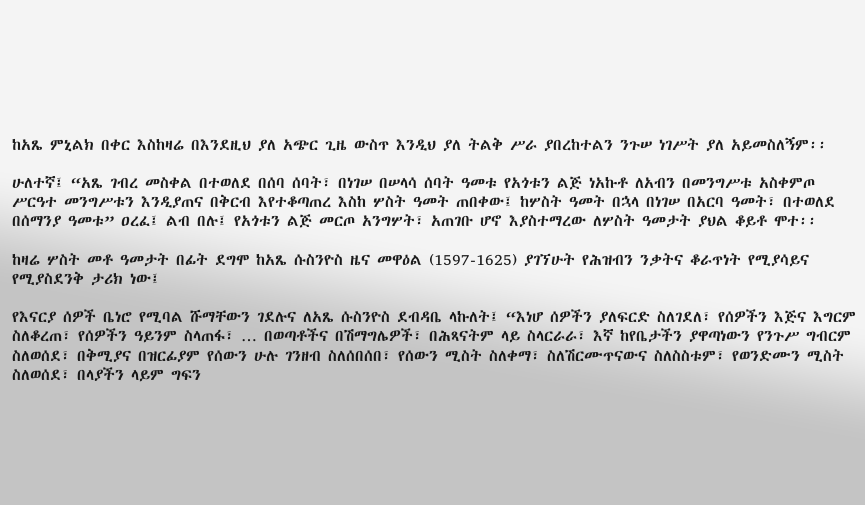ከአጼ ምኒልክ በቀር እስከዛሬ በእንደዚህ ያለ አጭር ጊዜ ውስጥ እንዲህ ያለ ትልቅ ሥራ ያበረከተልን ንጉሠ ነገሥት ያለ አይመስለኝም፡፡

ሁለተኛ፤ “አጼ ገብረ መስቀል በተወለደ በሰባ ሰባት፣ በነገሠ በሠላሳ ሰባት ዓመቱ የአጎቱን ልጅ ነአኩቶ ለአብን በመንግሥቱ አስቀምጦ ሥርዓተ መንግሥቱን እንዲያጠና በቅርብ እየተቆጣጠረ እስከ ሦስት ዓመት ጠበቀው፤ ከሦስት ዓመት በኋላ በነገሠ በአርባ ዓመት፣ በተወለደ በሰማንያ ዓመቱ” ዐረፈ፤ ልብ በሉ፤ የአጎቱን ልጅ መርጦ አንግሦት፣ አጠገቡ ሆኖ እያስተማረው ለሦስት ዓመታት ያህል ቆይቶ ሞተ፡፡

ከዛሬ ሦስት መቶ ዓመታት በፊት ደግሞ ከአጼ ሱስንዮስ ዜና መዋዕል (1597-1625) ያገኘሁት የሕዝብን ንቃትና ቆራጥነት የሚያሳይና የሚያስደንቅ ታሪክ ነው፤

የእናርያ ሰዎች ቤነሮ የሚባል ሹማቸውን ገደሉና ለአጼ ሱስንዮስ ደብዳቤ ላኩለት፤ “እነሆ ሰዎችን ያለፍርድ ስለገደለ፣ የሰዎችን እጅና እግርም ስለቆረጠ፣ የሰዎችን ዓይንም ስላጠፋ፣ … በወጣቶችና በሽማግሌዎች፣ በሕጻናትም ላይ ስላርራራ፣ እኛ ከየቤታችን ያዋጣነውን የንጉሥ ግብርም ስለወሰደ፣ በቅሚያና በዝርፊያም የሰውን ሁሉ ገንዘብ ስለሰበሰበ፣ የሰውን ሚስት ስለቀማ፣ ስለሽርሙጥናውና ስለስስቱም፣ የወንድሙን ሚስት ስለወሰደ፣ በላያችን ላይም ግፍን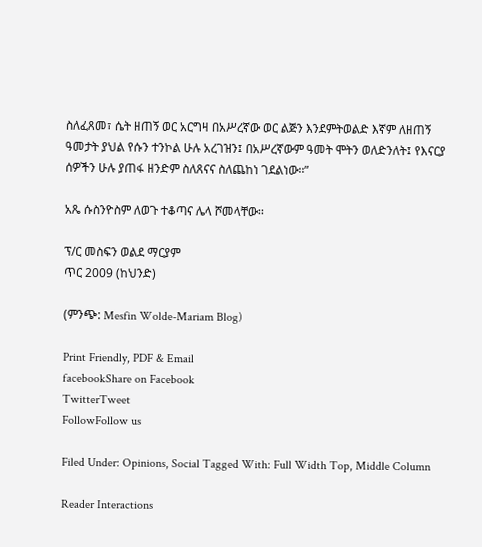ስለፈጸመ፣ ሴት ዘጠኝ ወር አርግዛ በአሥረኛው ወር ልጅን እንደምትወልድ እኛም ለዘጠኝ ዓመታት ያህል የሱን ተንኮል ሁሉ አረገዝን፤ በአሥረኛውም ዓመት ሞትን ወለድንለት፤ የእናርያ ሰዎችን ሁሉ ያጠፋ ዘንድም ስለጸናና ስለጨከነ ገደልነው፡፡”

አጼ ሱስንዮስም ለወጉ ተቆጣና ሌላ ሾመላቸው፡፡

ፕ/ር መስፍን ወልደ ማርያም
ጥር 2009 (ከህንድ)

(ምንጭ: Mesfin Wolde-Mariam Blog)

Print Friendly, PDF & Email
facebookShare on Facebook
TwitterTweet
FollowFollow us

Filed Under: Opinions, Social Tagged With: Full Width Top, Middle Column

Reader Interactions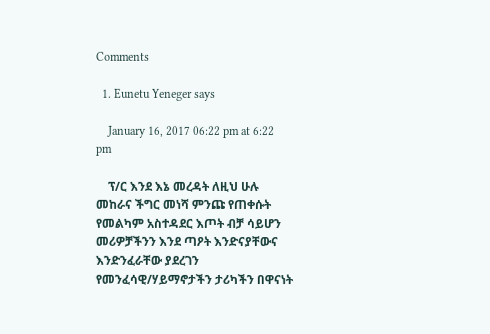Comments

  1. Eunetu Yeneger says

    January 16, 2017 06:22 pm at 6:22 pm

    ፕ/ር እንደ እኔ መረዳት ለዚህ ሁሉ መከራና ችግር መነሻ ምንጩ የጠቀሱት የመልካም አስተዳደር እጦት ብቻ ሳይሆን መሪዎቻችንን እንደ ጣዖት እንድናያቸውና እንድንፈራቸው ያደረገን የመንፈሳዊ/ሃይማኖታችን ታሪካችን በዋናነት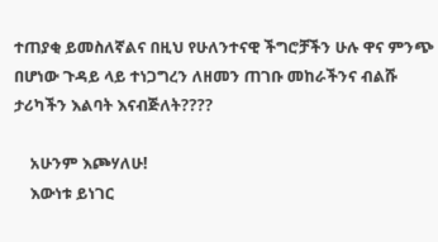ተጠያቂ ይመስለኛልና በዚህ የሁለንተናዊ ችግሮቻችን ሁሉ ዋና ምንጭ በሆነው ጉዳይ ላይ ተነጋግረን ለዘመን ጠገቡ መከራችንና ብልሹ ታሪካችን እልባት እናብጅለት????

    አሁንም እጮሃለሁ!
    እውነቱ ይነገር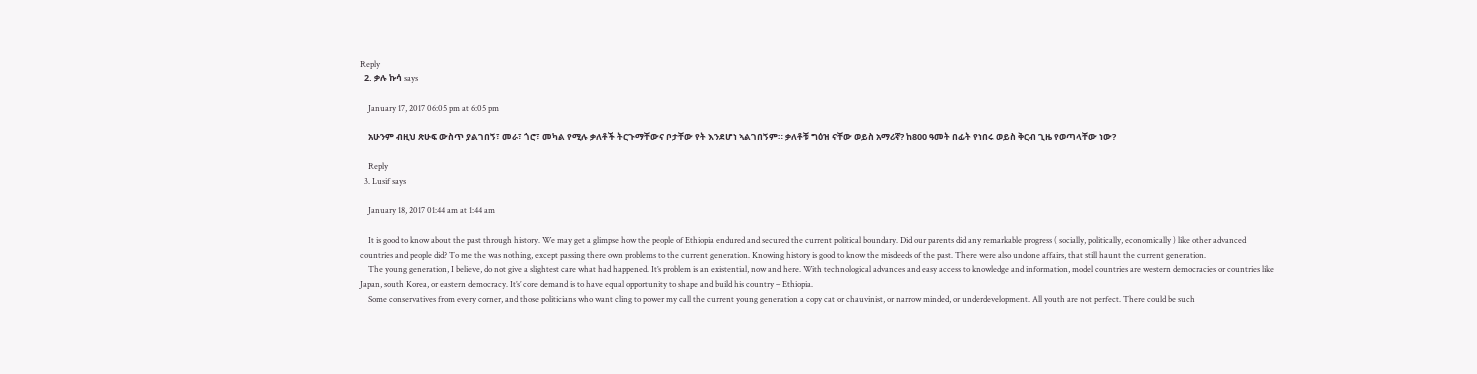Reply
  2. ቃሉ ኩሳ says

    January 17, 2017 06:05 pm at 6:05 pm

    አሁንም ብዚህ ጽሁፍ ውስጥ ያልገበኝ፣ መራ፣ ጎሮ፣ መካል የሚሉ ቃለቶች ትርጉማቸውና ቦታቸው የት እንደሆነ ኣልገበኝም። ቃለቶቹ ግዕዝ ናቸው ወይስ አማሪኛ? ከ800 ዓመት በፊት የነበሩ ወይስ ቅርብ ጊዜ የወጣላቸው ነው?

    Reply
  3. Lusif says

    January 18, 2017 01:44 am at 1:44 am

    It is good to know about the past through history. We may get a glimpse how the people of Ethiopia endured and secured the current political boundary. Did our parents did any remarkable progress ( socially, politically, economically ) like other advanced countries and people did? To me the was nothing, except passing there own problems to the current generation. Knowing history is good to know the misdeeds of the past. There were also undone affairs, that still haunt the current generation.
    The young generation, I believe, do not give a slightest care what had happened. It’s problem is an existential, now and here. With technological advances and easy access to knowledge and information, model countries are western democracies or countries like Japan, south Korea, or eastern democracy. It’s’ core demand is to have equal opportunity to shape and build his country – Ethiopia.
    Some conservatives from every corner, and those politicians who want cling to power my call the current young generation a copy cat or chauvinist, or narrow minded, or underdevelopment. All youth are not perfect. There could be such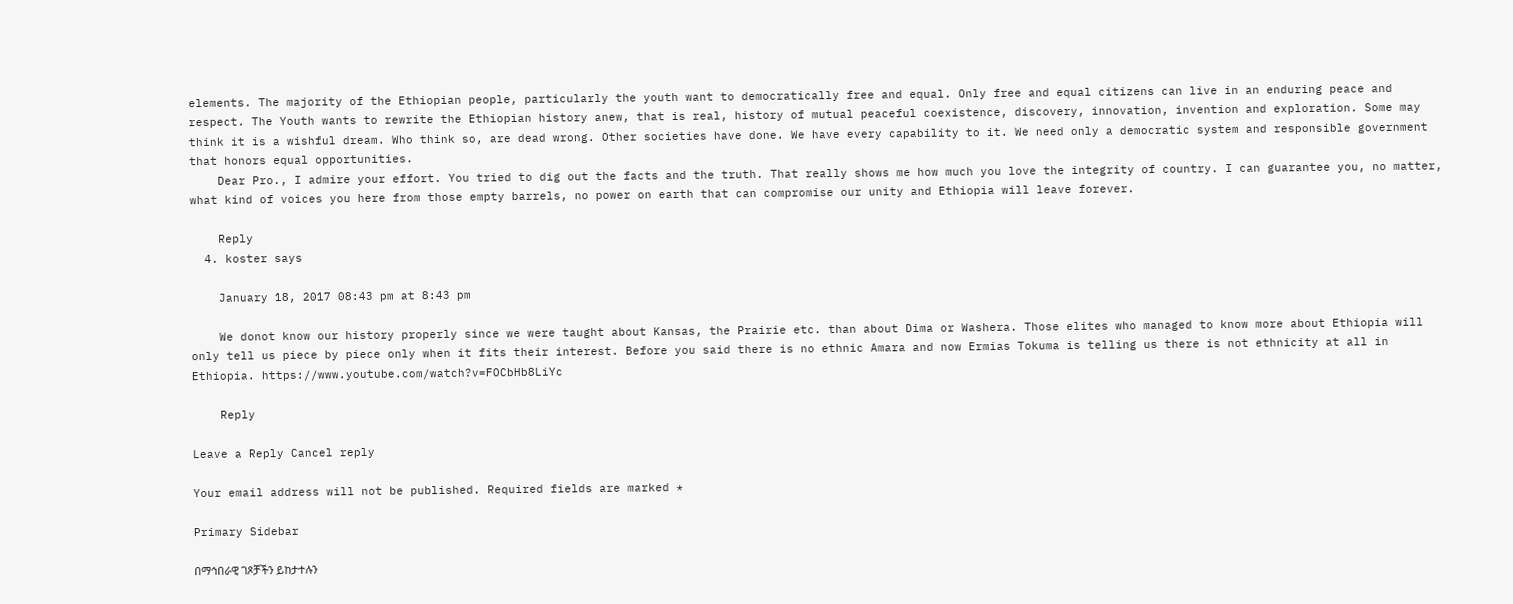elements. The majority of the Ethiopian people, particularly the youth want to democratically free and equal. Only free and equal citizens can live in an enduring peace and respect. The Youth wants to rewrite the Ethiopian history anew, that is real, history of mutual peaceful coexistence, discovery, innovation, invention and exploration. Some may think it is a wishful dream. Who think so, are dead wrong. Other societies have done. We have every capability to it. We need only a democratic system and responsible government that honors equal opportunities.
    Dear Pro., I admire your effort. You tried to dig out the facts and the truth. That really shows me how much you love the integrity of country. I can guarantee you, no matter, what kind of voices you here from those empty barrels, no power on earth that can compromise our unity and Ethiopia will leave forever.

    Reply
  4. koster says

    January 18, 2017 08:43 pm at 8:43 pm

    We donot know our history properly since we were taught about Kansas, the Prairie etc. than about Dima or Washera. Those elites who managed to know more about Ethiopia will only tell us piece by piece only when it fits their interest. Before you said there is no ethnic Amara and now Ermias Tokuma is telling us there is not ethnicity at all in Ethiopia. https://www.youtube.com/watch?v=FOCbHb8LiYc

    Reply

Leave a Reply Cancel reply

Your email address will not be published. Required fields are marked *

Primary Sidebar

በማኅበራዊ ገጾቻችን ይከታተሉን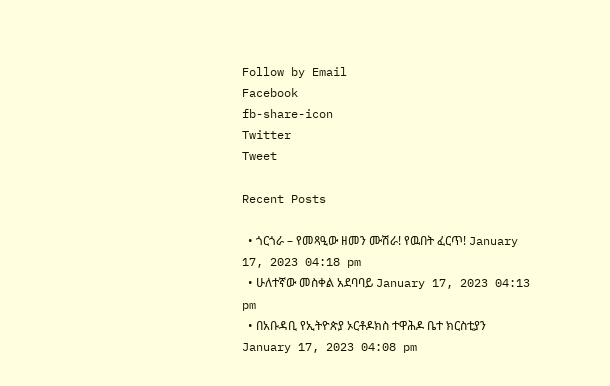Follow by Email
Facebook
fb-share-icon
Twitter
Tweet

Recent Posts

  • ጎርጎራ – የመጻዒው ዘመን ሙሽራ! የዉበት ፈርጥ! January 17, 2023 04:18 pm
  • ሁለተኛው መስቀል አደባባይ January 17, 2023 04:13 pm
  • በአቡዳቢ የኢትዮጵያ ኦርቶዶክስ ተዋሕዶ ቤተ ክርስቲያን January 17, 2023 04:08 pm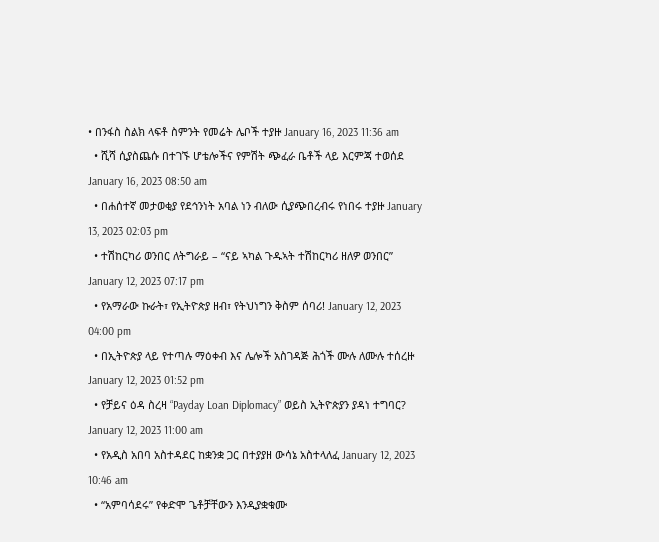• በንፋስ ስልክ ላፍቶ ስምንት የመሬት ሌቦች ተያዙ January 16, 2023 11:36 am
  • ሺሻ ሲያስጨሱ በተገኙ ሆቴሎችና የምሽት ጭፈራ ቤቶች ላይ እርምጃ ተወሰደ January 16, 2023 08:50 am
  • በሐሰተኛ መታወቂያ የደኅንነት አባል ነን ብለው ሲያጭበረብሩ የነበሩ ተያዙ January 13, 2023 02:03 pm
  • ተሽከርካሪ ወንበር ለትግራይ – “ናይ ኣካል ጉዱኣት ተሽከርካሪ ዘለዎ ወንበር” January 12, 2023 07:17 pm
  • የአማራው ኩራት፣ የኢትዮጵያ ዘብ፣ የትህነግን ቅስም ሰባሪ! January 12, 2023 04:00 pm
  • በኢትዮጵያ ላይ የተጣሉ ማዕቀብ እና ሌሎች አስገዳጅ ሕጎች ሙሉ ለሙሉ ተሰረዙ January 12, 2023 01:52 pm
  • የቻይና ዕዳ ስረዛ “Payday Loan Diplomacy” ወይስ ኢትዮጵያን ያዳነ ተግባር? January 12, 2023 11:00 am
  • የአዲስ አበባ አስተዳደር ከቋንቋ ጋር በተያያዘ ውሳኔ አስተላለፈ January 12, 2023 10:46 am
  • “አምባሳደሩ” የቀድሞ ጌቶቻቸውን እንዲያቋቁሙ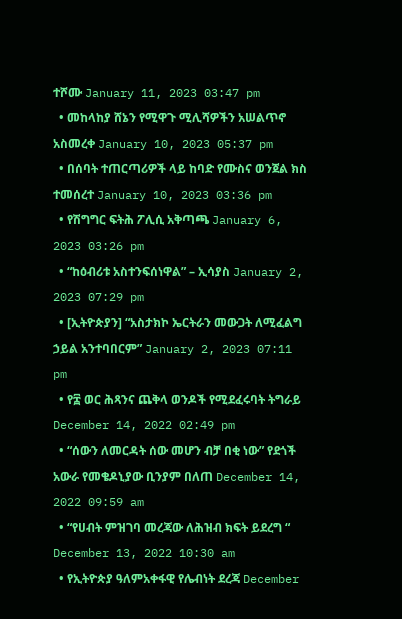ተሾሙ January 11, 2023 03:47 pm
  • መከላከያ ሸኔን የሚዋጉ ሚሊሻዎችን አሠልጥኖ አስመረቀ January 10, 2023 05:37 pm
  • በሰባት ተጠርጣሪዎች ላይ ከባድ የሙስና ወንጀል ክስ ተመሰረተ January 10, 2023 03:36 pm
  • የሽግግር ፍትሕ ፖሊሲ አቅጣጫ January 6, 2023 03:26 pm
  • “ከዕብሪቱ አስተንፍሰነዋል” – ኢሳያስ January 2, 2023 07:29 pm
  • [ኢትዮጵያን] “አስታክኮ ኤርትራን መውጋት ለሚፈልግ ኃይል አንተባበርም” January 2, 2023 07:11 pm
  • የ፰ ወር ሕጻንና ጨቅላ ወንዶች የሚደፈሩባት ትግራይ December 14, 2022 02:49 pm
  • “ሰውን ለመርዳት ሰው መሆን ብቻ በቂ ነው” የደጎች አውራ የመቄዶኒያው ቢንያም በለጠ December 14, 2022 09:59 am
  • “የሀብት ምዝገባ መረጃው ለሕዝብ ክፍት ይደረግ “ December 13, 2022 10:30 am
  • የኢትዮጵያ ዓለምአቀፋዊ የሌብነት ደረጃ December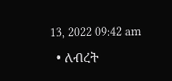13, 2022 09:42 am
  • ለብረት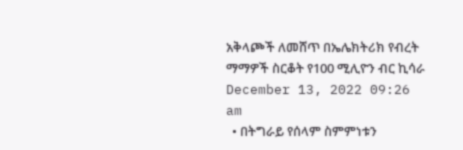አቅላጮች ለመሸጥ በኤሌክትሪክ የብረት ማማዎች ስርቆት የ100 ሚሊዮን ብር ኪሳራ December 13, 2022 09:26 am
  • በትግራይ የሰላም ስምምነቱን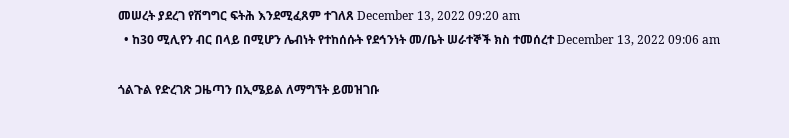መሠረት ያደረገ የሽግግር ፍትሕ እንደሚፈጸም ተገለጸ December 13, 2022 09:20 am
  • ከ30 ሚሊየን ብር በላይ በሚሆን ሌብነት የተከሰሱት የደኅንነት መ/ቤት ሠራተኞች ክስ ተመሰረተ December 13, 2022 09:06 am

ጎልጉል የድረገጽ ጋዜጣን በኢሜይል ለማግኘት ይመዝገቡ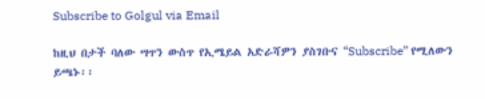Subscribe to Golgul via Email

ከዚህ በታች ባለው ሣጥን ውስጥ የኢሜይል አድራሻዎን ያስገቡና “Subscribe” የሚለውን ይጫኑ፡፡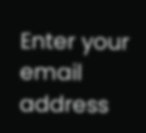Enter your email address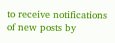to receive notifications of new posts by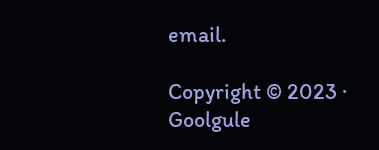email.

Copyright © 2023 · Goolgule